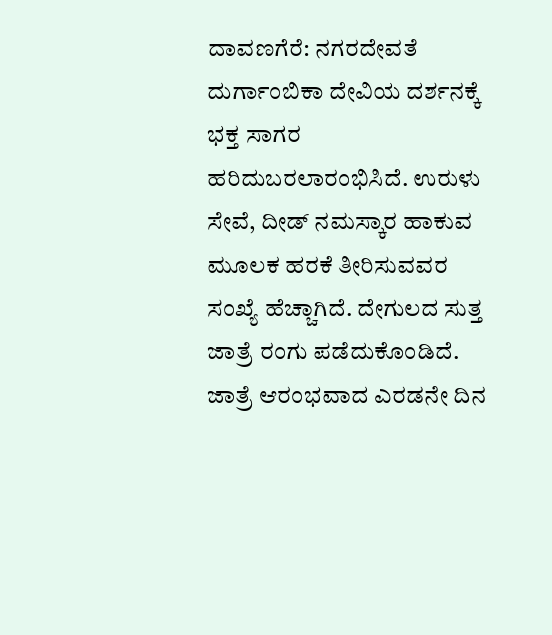ದಾವಣಗೆರೆ: ನಗರದೇವತೆ ದುರ್ಗಾಂಬಿಕಾ ದೇವಿಯ ದರ್ಶನಕ್ಕೆ ಭಕ್ತ ಸಾಗರ ಹರಿದುಬರಲಾರಂಭಿಸಿದೆ. ಉರುಳು ಸೇವೆ, ದೀಡ್ ನಮಸ್ಕಾರ ಹಾಕುವ ಮೂಲಕ ಹರಕೆ ತೀರಿಸುವವರ ಸಂಖ್ಯೆ ಹೆಚ್ಚಾಗಿದೆ. ದೇಗುಲದ ಸುತ್ತ ಜಾತ್ರೆ ರಂಗು ಪಡೆದುಕೊಂಡಿದೆ.
ಜಾತ್ರೆ ಆರಂಭವಾದ ಎರಡನೇ ದಿನ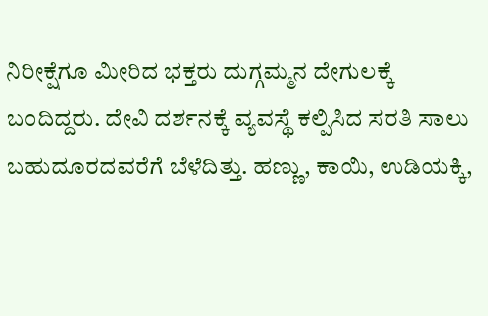ನಿರೀಕ್ಷೆಗೂ ಮೀರಿದ ಭಕ್ತರು ದುಗ್ಗಮ್ಮನ ದೇಗುಲಕ್ಕೆ ಬಂದಿದ್ದರು. ದೇವಿ ದರ್ಶನಕ್ಕೆ ವ್ಯವಸ್ಥೆ ಕಲ್ಪಿಸಿದ ಸರತಿ ಸಾಲು ಬಹುದೂರದವರೆಗೆ ಬೆಳೆದಿತ್ತು. ಹಣ್ಣು, ಕಾಯಿ, ಉಡಿಯಕ್ಕಿ,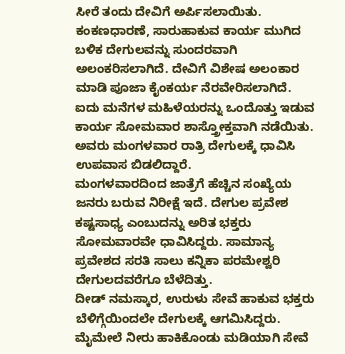ಸೀರೆ ತಂದು ದೇವಿಗೆ ಅರ್ಪಿಸಲಾಯಿತು.
ಕಂಕಣಧಾರಣೆ, ಸಾರುಹಾಕುವ ಕಾರ್ಯ ಮುಗಿದ ಬಳಿಕ ದೇಗುಲವನ್ನು ಸುಂದರವಾಗಿ ಅಲಂಕರಿಸಲಾಗಿದೆ. ದೇವಿಗೆ ವಿಶೇಷ ಅಲಂಕಾರ ಮಾಡಿ ಪೂಜಾ ಕೈಂಕರ್ಯ ನೆರವೇರಿಸಲಾಗಿದೆ. ಐದು ಮನೆಗಳ ಮಹಿಳೆಯರನ್ನು ಒಂದೊತ್ತು ಇಡುವ ಕಾರ್ಯ ಸೋಮವಾರ ಶಾಸ್ತ್ರೋಕ್ತವಾಗಿ ನಡೆಯಿತು. ಅವರು ಮಂಗಳವಾರ ರಾತ್ರಿ ದೇಗುಲಕ್ಕೆ ಧಾವಿಸಿ ಉಪವಾಸ ಬಿಡಲಿದ್ದಾರೆ.
ಮಂಗಳವಾರದಿಂದ ಜಾತ್ರೆಗೆ ಹೆಚ್ಚಿನ ಸಂಖ್ಯೆಯ ಜನರು ಬರುವ ನಿರೀಕ್ಷೆ ಇದೆ. ದೇಗುಲ ಪ್ರವೇಶ ಕಷ್ಟಸಾಧ್ಯ ಎಂಬುದನ್ನು ಅರಿತ ಭಕ್ತರು ಸೋಮವಾರವೇ ಧಾವಿಸಿದ್ದರು. ಸಾಮಾನ್ಯ ಪ್ರವೇಶದ ಸರತಿ ಸಾಲು ಕನ್ನಿಕಾ ಪರಮೇಶ್ವರಿ ದೇಗುಲದವರೆಗೂ ಬೆಳೆದಿತ್ತು.
ದೀಡ್ ನಮಸ್ಕಾರ, ಉರುಳು ಸೇವೆ ಹಾಕುವ ಭಕ್ತರು ಬೆಳಿಗ್ಗೆಯಿಂದಲೇ ದೇಗುಲಕ್ಕೆ ಆಗಮಿಸಿದ್ದರು. ಮೈಮೇಲೆ ನೀರು ಹಾಕಿಕೊಂಡು ಮಡಿಯಾಗಿ ಸೇವೆ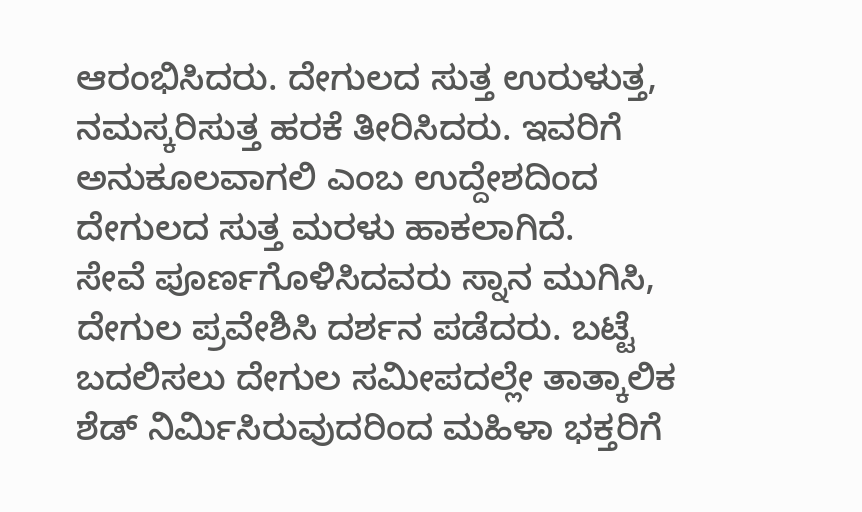ಆರಂಭಿಸಿದರು. ದೇಗುಲದ ಸುತ್ತ ಉರುಳುತ್ತ, ನಮಸ್ಕರಿಸುತ್ತ ಹರಕೆ ತೀರಿಸಿದರು. ಇವರಿಗೆ ಅನುಕೂಲವಾಗಲಿ ಎಂಬ ಉದ್ದೇಶದಿಂದ ದೇಗುಲದ ಸುತ್ತ ಮರಳು ಹಾಕಲಾಗಿದೆ.
ಸೇವೆ ಪೂರ್ಣಗೊಳಿಸಿದವರು ಸ್ನಾನ ಮುಗಿಸಿ, ದೇಗುಲ ಪ್ರವೇಶಿಸಿ ದರ್ಶನ ಪಡೆದರು. ಬಟ್ಟೆ ಬದಲಿಸಲು ದೇಗುಲ ಸಮೀಪದಲ್ಲೇ ತಾತ್ಕಾಲಿಕ ಶೆಡ್ ನಿರ್ಮಿಸಿರುವುದರಿಂದ ಮಹಿಳಾ ಭಕ್ತರಿಗೆ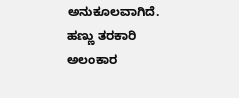ಅನುಕೂಲವಾಗಿದೆ.
ಹಣ್ಣು ತರಕಾರಿ ಅಲಂಕಾರ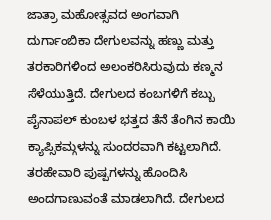ಜಾತ್ರಾ ಮಹೋತ್ಸವದ ಅಂಗವಾಗಿ ದುರ್ಗಾಂಬಿಕಾ ದೇಗುಲವನ್ನು ಹಣ್ಣು ಮತ್ತು ತರಕಾರಿಗಳಿಂದ ಅಲಂಕರಿಸಿರುವುದು ಕಣ್ಮನ ಸೆಳೆಯುತ್ತಿದೆ. ದೇಗುಲದ ಕಂಬಗಳಿಗೆ ಕಬ್ಬು ಪೈನಾಪಲ್ ಕುಂಬಳ ಭತ್ತದ ತೆನೆ ತೆಂಗಿನ ಕಾಯಿ ಕ್ಯಾಪ್ಸಿಕಮ್ಗಳನ್ನು ಸುಂದರವಾಗಿ ಕಟ್ಟಲಾಗಿದೆ. ತರಹೇವಾರಿ ಪುಷ್ಪಗಳನ್ನು ಹೊಂದಿಸಿ ಅಂದಗಾಣುವಂತೆ ಮಾಡಲಾಗಿದೆ. ದೇಗುಲದ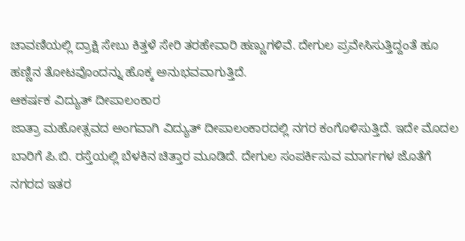ಚಾವಣಿಯಲ್ಲಿ ದ್ರಾಕ್ಷಿ ಸೇಬು ಕಿತ್ತಳೆ ಸೇರಿ ತರಹೇವಾರಿ ಹಣ್ಣುಗಳಿವೆ. ದೇಗುಲ ಪ್ರವೇಸಿಸುತ್ತಿದ್ದಂತೆ ಹೂ ಹಣ್ಣಿನ ತೋಟವೊಂದನ್ನು ಹೊಕ್ಕ ಅನುಭವವಾಗುತ್ತಿದೆ.
ಆಕರ್ಷಕ ವಿದ್ಯುತ್ ದೀಪಾಲಂಕಾರ
ಜಾತ್ರಾ ಮಹೋತ್ಸವದ ಅಂಗವಾಗಿ ವಿದ್ಯುತ್ ದೀಪಾಲಂಕಾರದಲ್ಲಿ ನಗರ ಕಂಗೊಳಿಸುತ್ತಿದೆ. ಇದೇ ಮೊದಲ ಬಾರಿಗೆ ಪಿ.ಬಿ. ರಸ್ತೆಯಲ್ಲಿ ಬೆಳಕಿನ ಚಿತ್ತಾರ ಮೂಡಿದೆ. ದೇಗುಲ ಸಂಪರ್ಕಿಸುವ ಮಾರ್ಗಗಳ ಜೊತೆಗೆ ನಗರದ ಇತರ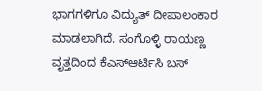ಭಾಗಗಳಿಗೂ ವಿದ್ಯುತ್ ದೀಪಾಲಂಕಾರ ಮಾಡಲಾಗಿದೆ. ಸಂಗೊಳ್ಳಿ ರಾಯಣ್ಣ ವೃತ್ತದಿಂದ ಕೆಎಸ್ಆರ್ಟಿಸಿ ಬಸ್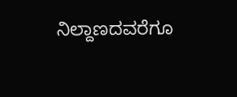ನಿಲ್ದಾಣದವರೆಗೂ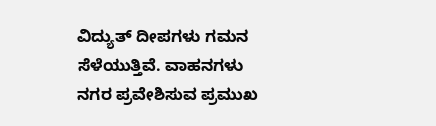ವಿದ್ಯುತ್ ದೀಪಗಳು ಗಮನ ಸೆಳೆಯುತ್ತಿವೆ. ವಾಹನಗಳು ನಗರ ಪ್ರವೇಶಿಸುವ ಪ್ರಮುಖ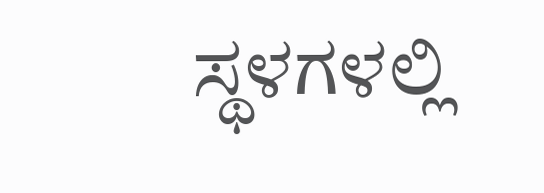ಸ್ಥಳಗಳಲ್ಲಿ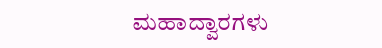ಮಹಾದ್ವಾರಗಳು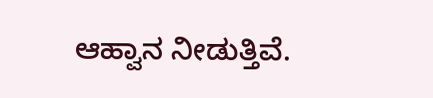ಆಹ್ವಾನ ನೀಡುತ್ತಿವೆ.